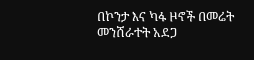በኮንታ እና ካፋ ዞኖች በመሬት መንሸራተት አደጋ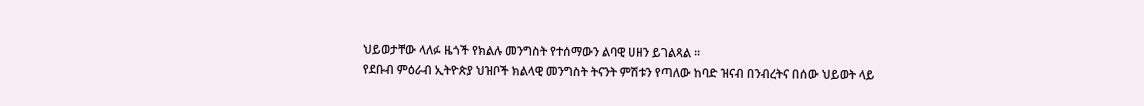ህይወታቸው ላለፉ ዜጎች የክልሉ መንግስት የተሰማውን ልባዊ ሀዘን ይገልጻል ።
የደቡብ ምዕራብ ኢትዮጵያ ህዝቦች ክልላዊ መንግስት ትናንት ምሽቱን የጣለው ከባድ ዝናብ በንብረትና በሰው ህይወት ላይ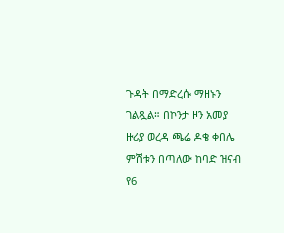ጉዳት በማድረሱ ማዘኑን ገልጿል። በኮንታ ዞን አመያ ዙሪያ ወረዳ ጫሬ ዶቄ ቀበሌ ምሽቱን በጣለው ከባድ ዝናብ የ6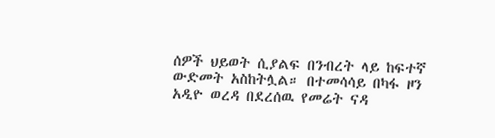ሰዎች ህይወት ሲያልፍ በንብረት ላይ ከፍተኛ ውድመት አስከትሏል። በተመሳሳይ በካፋ ዞን አዲዮ ወረዳ በደረሰዉ የመሬት ናዳ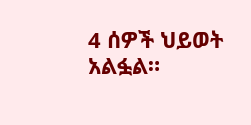4 ሰዎች ህይወት አልፏል።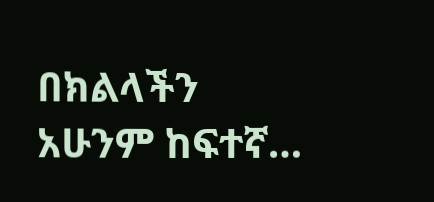በክልላችን አሁንም ከፍተኛ…